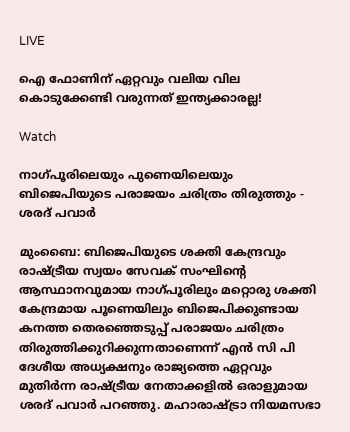LIVE

ഐ ഫോണിന് ഏറ്റവും വലിയ വില കൊടുക്കേണ്ടി വരുന്നത് ഇന്ത്യക്കാരല്ല!

Watch

നാഗ്പൂരിലെയും പുണെയിലെയും ബിജെപിയുടെ പരാജയം ചരിത്രം തിരുത്തും - ശരദ് പവാര്‍

മുംബൈ: ബിജെപിയുടെ ശക്തി കേന്ദ്രവും രാഷ്ട്രീയ സ്വയം സേവക് സംഘിന്റെ ആസ്ഥാനവുമായ നാഗ്പൂരിലും മറ്റൊരു ശക്തി കേന്ദ്രമായ പൂണെയിലും ബിജെപിക്കുണ്ടായ കനത്ത തെരഞ്ഞെടുപ്പ് പരാജയം ചരിത്രം തിരുത്തിക്കുറിക്കുന്നതാണെന്ന് എന്‍ സി പി ദേശീയ അധ്യക്ഷനും രാജ്യത്തെ ഏറ്റവും മുതിര്‍ന്ന രാഷ്ട്രീയ നേതാക്കളില്‍ ഒരാളുമായ ശരദ് പവാര്‍ പറഞ്ഞു. മഹാരാഷ്ട്രാ നിയമസഭാ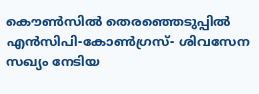കൌണ്‍സില്‍ തെരഞ്ഞെടുപ്പില്‍ എന്‍സിപി-കോണ്‍ഗ്രസ്- ശിവസേന സഖ്യം നേടിയ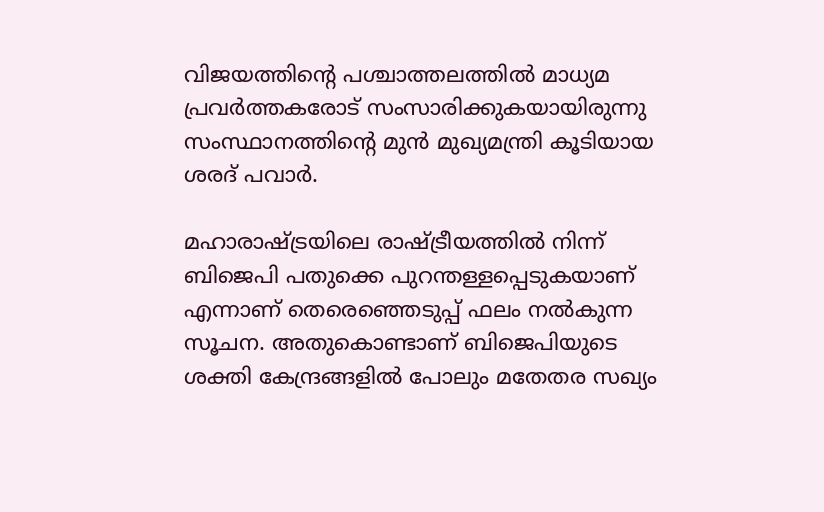വിജയത്തിന്റെ പശ്ചാത്തലത്തില്‍ മാധ്യമ പ്രവര്‍ത്തകരോട് സംസാരിക്കുകയായിരുന്നു സംസ്ഥാനത്തിന്റെ മുന്‍ മുഖ്യമന്ത്രി കൂടിയായ ശരദ് പവാര്‍.

മഹാരാഷ്ട്രയിലെ രാഷ്ട്രീയത്തില്‍ നിന്ന് ബിജെപി പതുക്കെ പുറന്തള്ളപ്പെടുകയാണ് എന്നാണ് തെരെഞ്ഞെടുപ്പ് ഫലം നല്‍കുന്ന സൂചന. അതുകൊണ്ടാണ് ബിജെപിയുടെ ശക്തി കേന്ദ്രങ്ങളില്‍ പോലും മതേതര സഖ്യം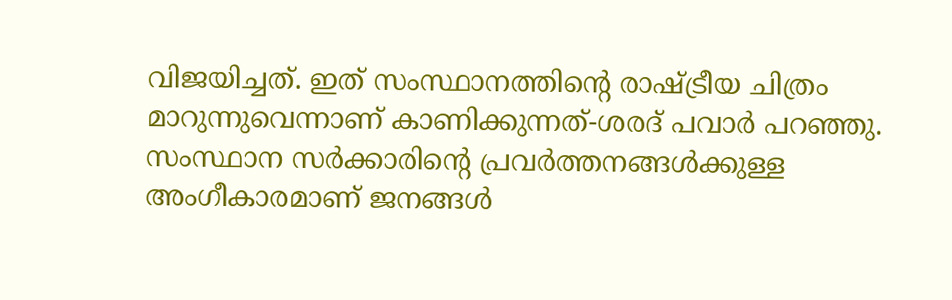വിജയിച്ചത്. ഇത് സംസ്ഥാനത്തിന്റെ രാഷ്ട്രീയ ചിത്രം മാറുന്നുവെന്നാണ് കാണിക്കുന്നത്-ശരദ് പവാര്‍ പറഞ്ഞു. സംസ്ഥാന സര്‍ക്കാരിന്റെ പ്രവര്‍ത്തനങ്ങള്‍ക്കുള്ള അംഗീകാരമാണ് ജനങ്ങള്‍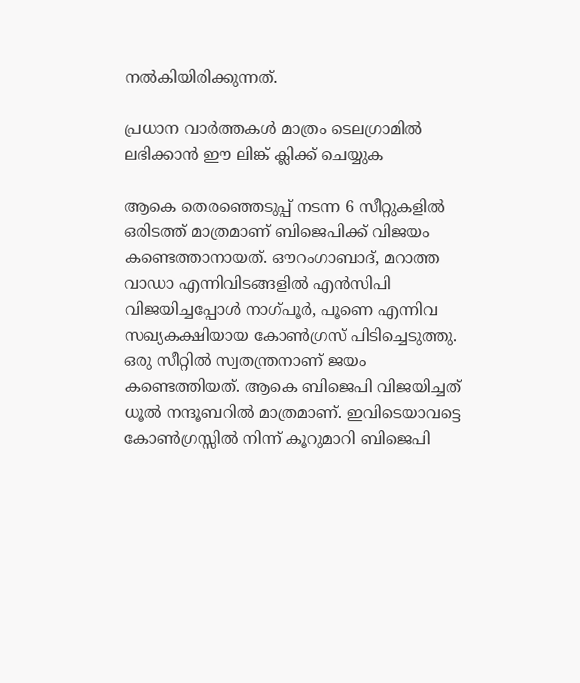നല്‍കിയിരിക്കുന്നത്.

പ്രധാന വാര്‍ത്തകള്‍ മാത്രം ടെലഗ്രാമില്‍ ലഭിക്കാന്‍ ഈ ലിങ്ക് ക്ലിക്ക് ചെയ്യുക

ആകെ തെരഞ്ഞെടുപ്പ് നടന്ന 6 സീറ്റുകളില്‍ ഒരിടത്ത് മാത്രമാണ് ബിജെപിക്ക് വിജയം കണ്ടെത്താനായത്. ഔറംഗാബാദ്, മറാത്ത വാഡാ എന്നിവിടങ്ങളില്‍ എന്‍സിപി വിജയിച്ചപ്പോള്‍ നാഗ്പൂര്‍, പൂണെ എന്നിവ സഖ്യകക്ഷിയായ കോണ്‍ഗ്രസ് പിടിച്ചെടുത്തു. ഒരു സീറ്റില്‍ സ്വതന്ത്രനാണ് ജയം കണ്ടെത്തിയത്. ആകെ ബിജെപി വിജയിച്ചത് ധൂല്‍ നന്ദൂബറില്‍ മാത്രമാണ്. ഇവിടെയാവട്ടെ കോണ്‍ഗ്രസ്സില്‍ നിന്ന് കൂറുമാറി ബിജെപി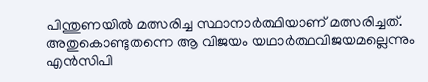പിന്തുണയില്‍ മത്സരിച്ച സ്ഥാനാര്‍ത്ഥിയാണ് മത്സരിച്ചത്. അതുകൊണ്ടുതന്നെ ആ വിജയം യഥാര്‍ത്ഥവിജയമല്ലെന്നും എന്‍സിപി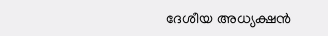ദേശീയ അധ്യക്ഷന്‍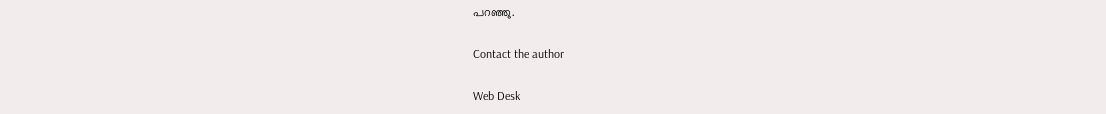പറഞ്ഞു.

Contact the author

Web Desk